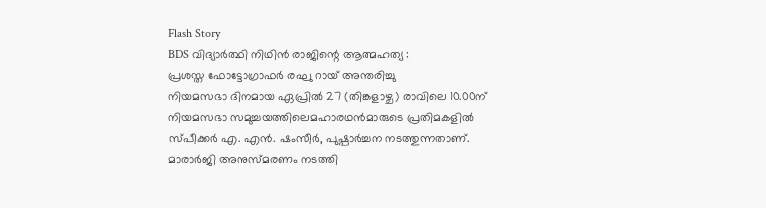Flash Story
BDS വിദ്യാർത്ഥി നിഥിൻ രാജിന്റെ ആത്മഹത്യ :
പ്രശസ്ത ഫോട്ടോഗ്രാഫർ രഘു റായ് അന്തരിച്ചു
നിയമസഭാ ദിനമായ ഏപ്രില്‍ 27 (തിങ്കളാഴ്ച) രാവിലെ 10.00ന് നിയമസഭാ സമുച്ചയത്തിലെമഹാരഥന്‍മാരുടെ പ്രതിമകളില്‍ സ്പീക്കര്‍ എ. എന്‍. ഷംസീര്‍, പുഷ്പാര്‍ച്ചന നടത്തുന്നതാണ്.
മാരാർജി അനുസ്മരണം നടത്തി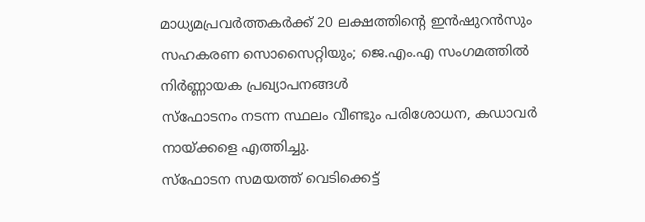മാധ്യമപ്രവർത്തകർക്ക് 20 ലക്ഷത്തിന്റെ ഇൻഷുറൻസും സഹകരണ സൊസൈറ്റിയും; ജെ.എം.എ സംഗമത്തിൽ നിർണ്ണായക പ്രഖ്യാപനങ്ങൾ
സ്ഫോടനം നടന്ന സ്ഥലം വീണ്ടും പരിശോധന, കഡാവർ നായ്ക്കളെ എത്തിച്ചു.
സ്ഫോടന സമയത്ത് വെടിക്കെട്ട്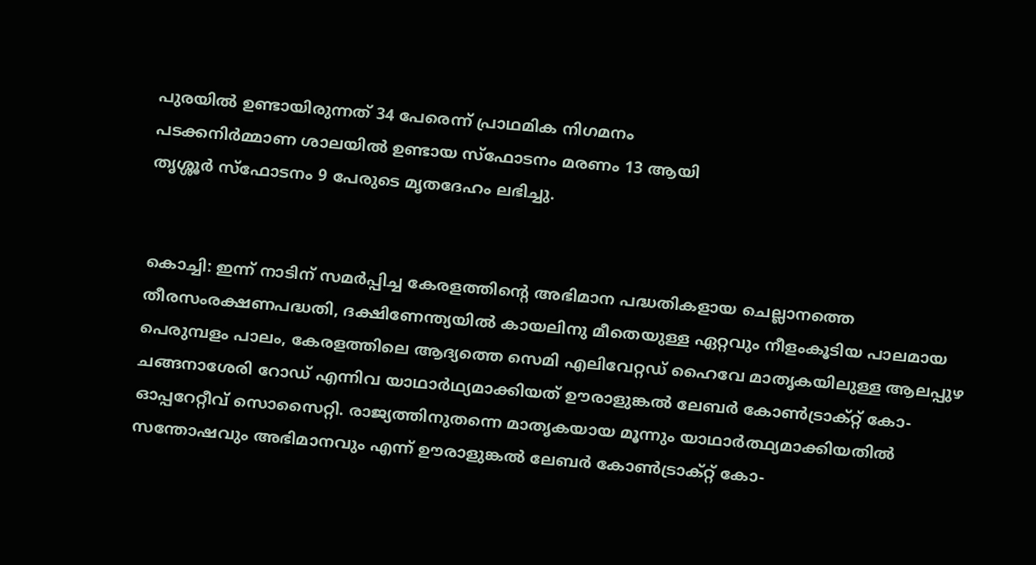പുരയിൽ ഉണ്ടായിരുന്നത് 34 പേരെന്ന് പ്രാഥമിക നിഗമനം
പടക്കനിർമ്മാണ ശാലയിൽ ഉണ്ടായ സ്ഫോടനം മരണം 13 ആയി
തൃശ്ശൂർ സ്ഫോടനം 9 പേരുടെ മൃതദേഹം ലഭിച്ചു.


കൊച്ചി: ഇന്ന് നാടിന് സമര്‍പ്പിച്ച കേരളത്തിന്റെ അഭിമാന പദ്ധതികളായ ചെല്ലാനത്തെ തീരസംരക്ഷണപദ്ധതി, ദക്ഷിണേന്ത്യയില്‍ കായലിനു മീതെയുള്ള ഏറ്റവും നീളംകൂടിയ പാലമായ പെരുമ്പളം പാലം, കേരളത്തിലെ ആദ്യത്തെ സെമി എലിവേറ്റഡ് ഹൈവേ മാതൃകയിലുള്ള ആലപ്പുഴ ചങ്ങനാശേരി റോഡ് എന്നിവ യാഥാര്‍ഥ്യമാക്കിയത് ഊരാളുങ്കല്‍ ലേബര്‍ കോണ്‍ട്രാക്റ്റ് കോ-ഓപ്പറേറ്റീവ് സൊസൈറ്റി. രാജ്യത്തിനുതന്നെ മാതൃകയായ മൂന്നും യാഥാര്‍ത്ഥ്യമാക്കിയതില്‍ സന്തോഷവും അഭിമാനവും എന്ന് ഊരാളുങ്കല്‍ ലേബര്‍ കോണ്‍ട്രാക്റ്റ് കോ-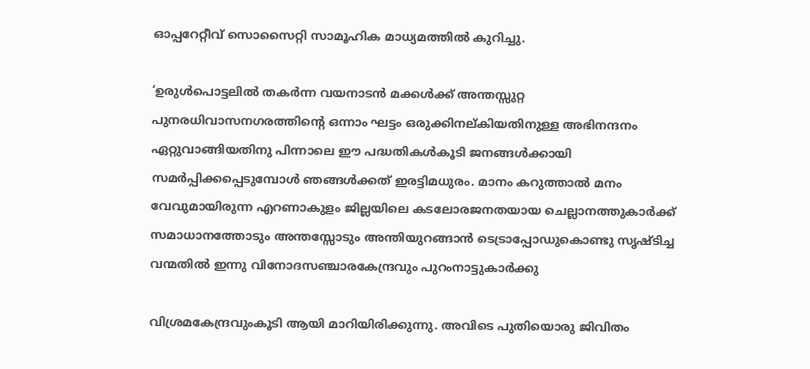ഓപ്പറേറ്റീവ് സൊസൈറ്റി സാമൂഹിക മാധ്യമത്തില്‍ കുറിച്ചു.

‘ഉരുള്‍പൊട്ടലില്‍ തകര്‍ന്ന വയനാടന്‍ മക്കള്‍ക്ക് അന്തസ്സുറ്റ പുനരധിവാസനഗരത്തിൻ്റെ ഒന്നാം ഘട്ടം ഒരുക്കിനല്കിയതിനുള്ള അഭിനന്ദനം ഏറ്റുവാങ്ങിയതിനു പിന്നാലെ ഈ പദ്ധതികള്‍കൂടി ജനങ്ങള്‍ക്കായി സമര്‍പ്പിക്കപ്പെടുമ്പോള്‍ ഞങ്ങള്‍ക്കത് ഇരട്ടിമധുരം. മാനം കറുത്താല്‍ മനം വേവുമായിരുന്ന എറണാകുളം ജില്ലയിലെ കടലോരജനതയായ ചെല്ലാനത്തുകാര്‍ക്ക് സമാധാനത്തോടും അന്തസ്സോടും അന്തിയുറങ്ങാന്‍ ടെട്രാപ്പോഡുകൊണ്ടു സൃഷ്ടിച്ച വന്മതില്‍ ഇന്നു വിനോദസഞ്ചാരകേന്ദ്രവും പുറംനാട്ടുകാര്‍ക്കു

വിശ്രമകേന്ദ്രവുംകൂടി ആയി മാറിയിരിക്കുന്നു. അവിടെ പുതിയൊരു ജിവിതം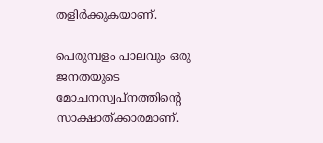തളിര്‍ക്കുകയാണ്.

പെരുമ്പളം പാലവും ഒരു ജനതയുടെ മോചനസ്വപ്നത്തിന്റെ സാക്ഷാത്ക്കാരമാണ്.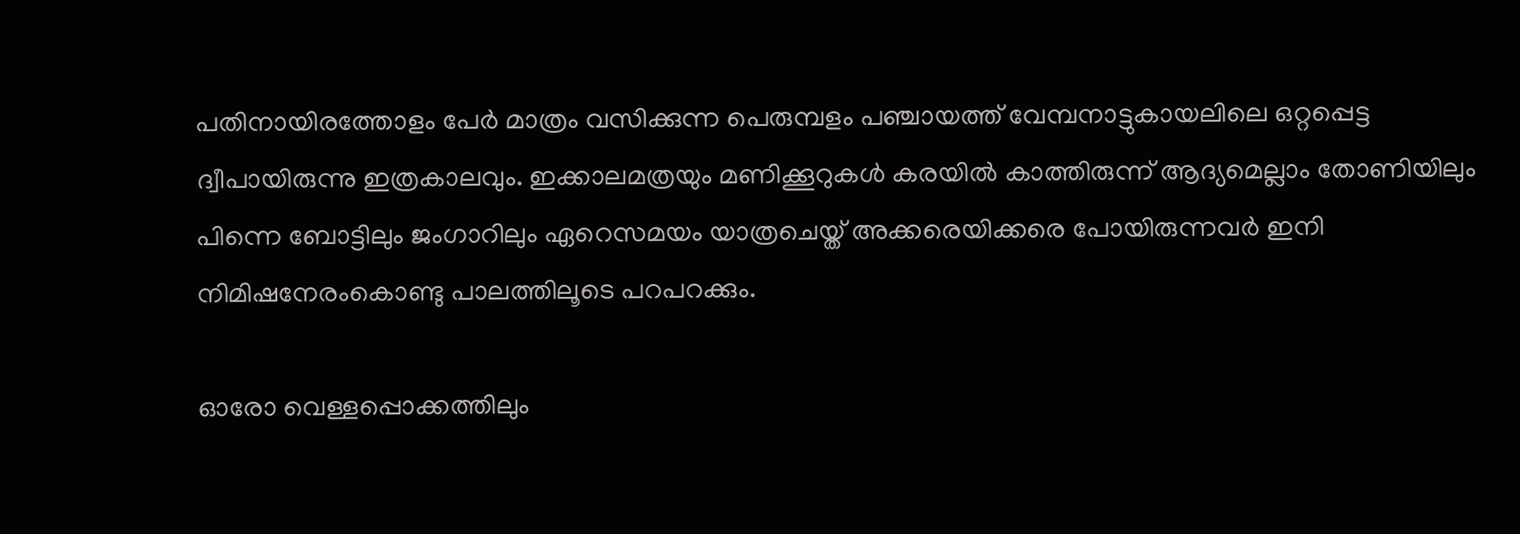പതിനായിരത്തോളം പേര്‍ മാത്രം വസിക്കുന്ന പെരുമ്പളം പഞ്ചായത്ത് വേമ്പനാട്ടുകായലിലെ ഒറ്റപ്പെട്ട ദ്വീപായിരുന്നു ഇത്രകാലവും. ഇക്കാലമത്രയും മണിക്കൂറുകള്‍ കരയില്‍ കാത്തിരുന്ന് ആദ്യമെല്ലാം തോണിയിലും പിന്നെ ബോട്ടിലും ജംഗാറിലും ഏറെസമയം യാത്രചെയ്ത് അക്കരെയിക്കരെ പോയിരുന്നവര്‍ ഇനി നിമിഷനേരംകൊണ്ടു പാലത്തിലൂടെ പറപറക്കും.

ഓരോ വെള്ളപ്പൊക്കത്തിലും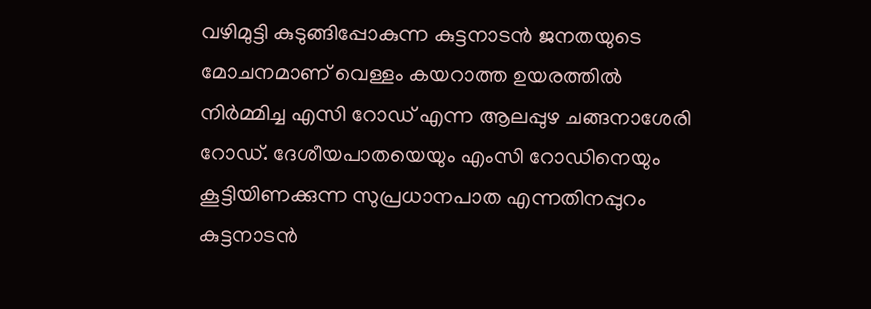വഴിമുട്ടി കുടുങ്ങിപ്പോകുന്ന കുട്ടനാടന്‍ ജനതയുടെ മോചനമാണ് വെള്ളം കയറാത്ത ഉയരത്തില്‍ നിര്‍മ്മിച്ച എസി റോഡ് എന്ന ആലപ്പുഴ ചങ്ങനാശേരി റോഡ്. ദേശീയപാതയെയും എംസി റോഡിനെയും കൂട്ടിയിണക്കുന്ന സുപ്രധാനപാത എന്നതിനപ്പുറം കുട്ടനാടന്‍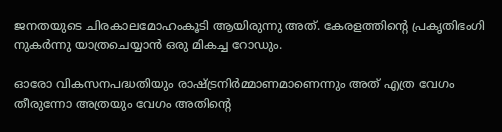ജനതയുടെ ചിരകാലമോഹംകൂടി ആയിരുന്നു അത്. കേരളത്തിൻ്റെ പ്രകൃതിഭംഗി നുകര്‍ന്നു യാത്രചെയ്യാന്‍ ഒരു മികച്ച റോഡും.

ഓരോ വികസനപദ്ധതിയും രാഷ്ട്രനിര്‍മ്മാണമാണെന്നും അത് എത്ര വേഗം തീരുന്നോ അത്രയും വേഗം അതിൻ്റെ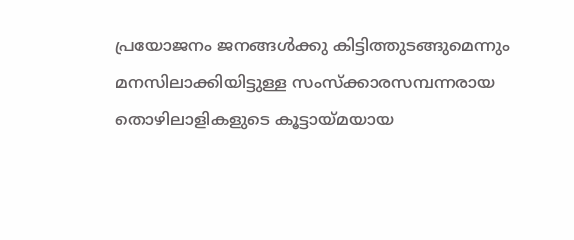പ്രയോജനം ജനങ്ങള്‍ക്കു കിട്ടിത്തുടങ്ങുമെന്നും മനസിലാക്കിയിട്ടുള്ള സംസ്‌ക്കാരസമ്പന്നരായ തൊഴിലാളികളുടെ കൂട്ടായ്മയായ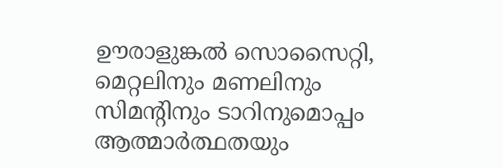ഊരാളുങ്കല്‍ സൊസൈറ്റി, മെറ്റലിനും മണലിനും സിമന്റിനും ടാറിനുമൊപ്പം ആത്മാര്‍ത്ഥതയും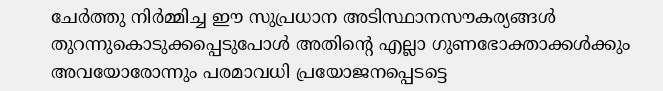ചേര്‍ത്തു നിര്‍മ്മിച്ച ഈ സുപ്രധാന അടിസ്ഥാനസൗകര്യങ്ങള്‍ തുറന്നുകൊടുക്കപ്പെടുപോള്‍ അതിന്റെ എല്ലാ ഗുണഭോക്താക്കള്‍ക്കും അവയോരോന്നും പരമാവധി പ്രയോജനപ്പെടട്ടെ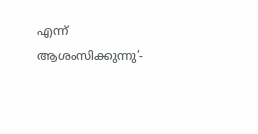എന്ന് ആശംസിക്കുന്നു’-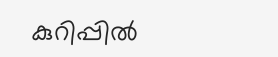കുറിപ്പില്‍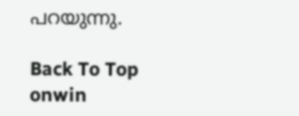പറയുന്നു.

Back To Top
onwin